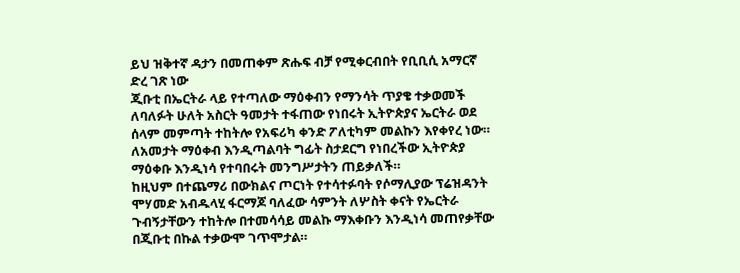ይህ ዝቅተኛ ዳታን በመጠቀም ጽሑፍ ብቻ የሚቀርብበት የቢቢሲ አማርኛ ድረ ገጽ ነው
ጂቡቲ በኤርትራ ላይ የተጣለው ማዕቀብን የማንሳት ጥያቄ ተቃወመች
ለባለፉት ሁለት አስርት ዓመታት ተፋጠው የነበሩት ኢትዮጵያና ኤርትራ ወደ ሰላም መምጣት ተከትሎ የአፍሪካ ቀንድ ፖለቲካም መልኩን እየቀየረ ነው።
ለአመታት ማዕቀብ እንዲጣልባት ግፊት ስታደርግ የነበረችው ኢትዮጵያ ማዕቀቡ እንዲነሳ የተባበሩት መንግሥታትን ጠይቃለች።
ከዚህም በተጨማሪ በውክልና ጦርነት የተሳተፉባት የሶማሊያው ፕሬዝዳንት ሞሃመድ አብዱላሂ ፋርማጆ ባለፈው ሳምንት ለሦስት ቀናት የኤርትራ ጉብኝታቸውን ተከትሎ በተመሳሳይ መልኩ ማእቀቡን እንዲነሳ መጠየቃቸው በጂቡቲ በኩል ተቃውሞ ገጥሞታል።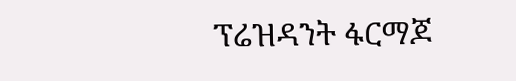ፕሬዝዳንት ፋርማጆ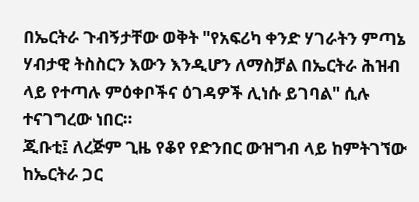በኤርትራ ጉብኝታቸው ወቅት "የአፍሪካ ቀንድ ሃገራትን ምጣኔ ሃብታዊ ትስስርን እውን እንዲሆን ለማስቻል በኤርትራ ሕዝብ ላይ የተጣሉ ምዕቀቦችና ዕገዳዎች ሊነሱ ይገባል" ሲሉ ተናገግረው ነበር።
ጂቡቲ፤ ለረጅም ጊዜ የቆየ የድንበር ውዝግብ ላይ ከምትገኘው ከኤርትራ ጋር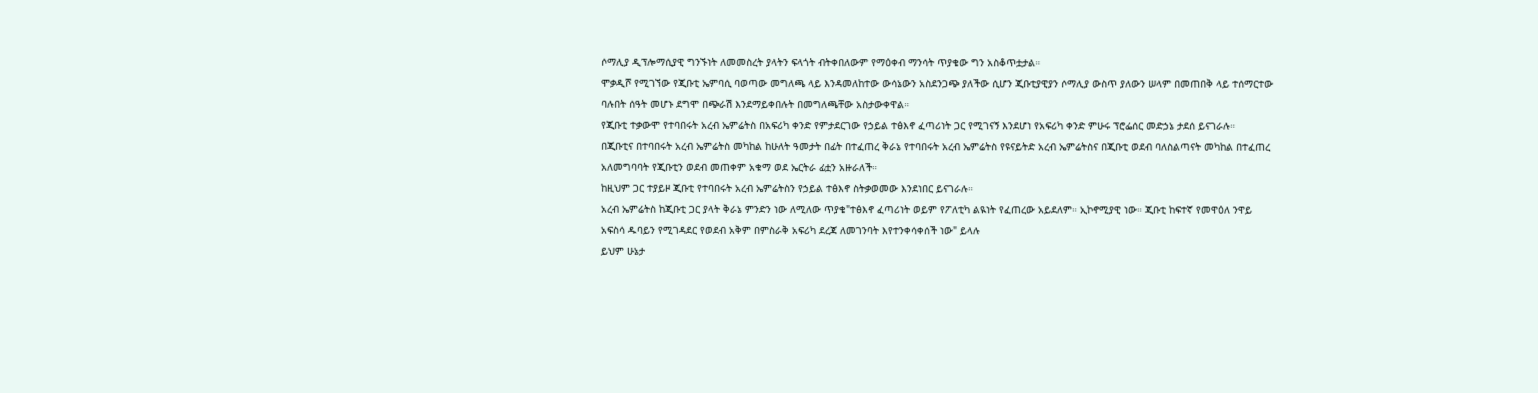ሶማሊያ ዲፕሎማሲያዊ ግንኙነት ለመመስረት ያላትን ፍላጎት ብትቀበለውም የማዕቀብ ማንሳት ጥያቄው ግን አስቆጥቷታል።
ሞቃዲሾ የሚገኘው የጂቡቲ ኤምባሲ ባወጣው መግለጫ ላይ እንዳመለከተው ውሳኔውን አስደንጋጭ ያለችው ሲሆን ጂቡቲያዊያን ሶማሊያ ውስጥ ያለውን ሠላም በመጠበቅ ላይ ተሰማርተው ባሉበት ሰዓት መሆኑ ደግሞ በጭራሽ እንደማይቀበሉት በመግለጫቸው አስታውቀዋል።
የጂቡቲ ተቃውሞ የተባበሩት አረብ ኤምሬትስ በአፍሪካ ቀንድ የምታደርገው የኃይል ተፅእኖ ፈጣሪነት ጋር የሚገናኝ እንደሆነ የአፍሪካ ቀንድ ምሁሩ ፕሮፌሰር መድኃኔ ታደሰ ይናገራሉ።
በጂቡቲና በተባበሩት አረብ ኤምሬትስ መካከል ከሁለት ዓመታት በፊት በተፈጠረ ቅራኔ የተባበሩት አረብ ኤምሬትስ የዩናይትድ አረብ ኤምሬትስና በጂቡቲ ወደብ ባለስልጣናት መካከል በተፈጠረ አለመግባባት የጂቡቲን ወደብ መጠቀም አቁማ ወደ ኤርትራ ፊቷን አዙራለች።
ከዚህም ጋር ተያይዞ ጂቡቲ የተባበሩት አረብ ኤምሬትስን የኃይል ተፅእኖ ስትቃወመው እንደነበር ይናገራሉ።
አረብ ኤምሬትስ ከጂቡቲ ጋር ያላት ቅራኔ ምንድን ነው ለሚለው ጥያቄ"ተፅእኖ ፈጣሪነት ወይም የፖለቲካ ልዪነት የፈጠረው አይደለም። ኢኮኖሚያዊ ነው። ጂቡቲ ከፍተኛ የመዋዕለ ንዋይ አፍስሳ ዱባይን የሚገዳደር የወደብ አቅም በምስራቅ አፍሪካ ደረጃ ለመገንባት እየተንቀሳቀሰች ነው" ይላሉ
ይህም ሁኔታ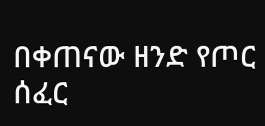በቀጠናው ዘንድ የጦር ሰፈር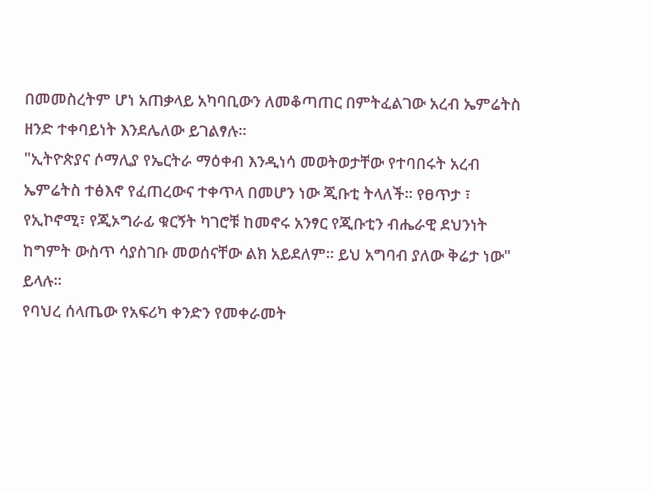በመመስረትም ሆነ አጠቃላይ አካባቢውን ለመቆጣጠር በምትፈልገው አረብ ኤምሬትስ ዘንድ ተቀባይነት እንደሌለው ይገልፃሉ።
"ኢትዮጵያና ሶማሊያ የኤርትራ ማዕቀብ እንዲነሳ መወትወታቸው የተባበሩት አረብ ኤምሬትስ ተፅእኖ የፈጠረውና ተቀጥላ በመሆን ነው ጂቡቲ ትላለች። የፀጥታ ፣ የኢኮኖሚ፣ የጂኦግራፊ ቁርኝት ካገሮቹ ከመኖሩ አንፃር የጂቡቲን ብሔራዊ ደህንነት ከግምት ውስጥ ሳያስገቡ መወሰናቸው ልክ አይደለም። ይህ አግባብ ያለው ቅሬታ ነው" ይላሉ።
የባህረ ሰላጤው የአፍሪካ ቀንድን የመቀራመት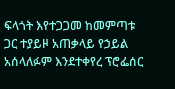ፍላጎት እየተጋጋመ ከመምጣቱ ጋር ተያይዞ አጠቃላይ የኃይል አሰላለፉም እንደተቀየረ ፕሮፌሰር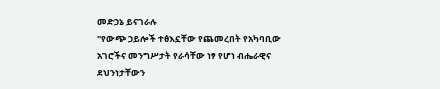መድኃኔ ይናገራሉ
"የውጭ ኃይሎች ተፅእኗቸው የጨመረበት የአካባቢው አገሮችና መንግሥታት የራሳቸው ነፃ የሆነ ብሔራዊና ደህንነታቸውን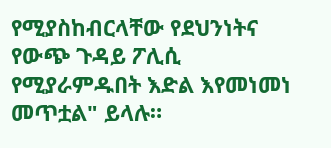የሚያስከብርላቸው የደህንነትና የውጭ ጉዳይ ፖሊሲ የሚያራምዱበት እድል እየመነመነ መጥቷል" ይላሉ።